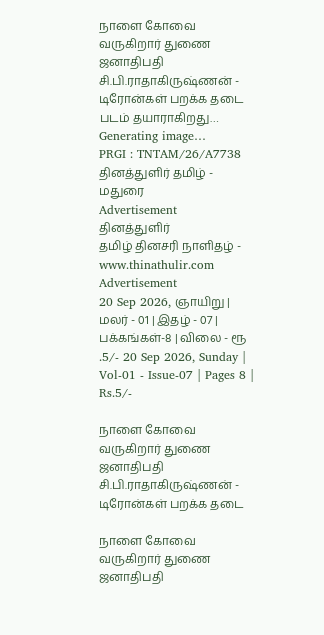நாளை கோவை வருகிறார் துணை ஜனாதிபதி சி.பி.ராதாகிருஷ்ணன் - டிரோன்கள் பறக்க தடை
படம் தயாராகிறது… Generating image…
PRGI : TNTAM/26/A7738 தினத்துளிர் தமிழ் - மதுரை
Advertisement
தினத்துளிர்
தமிழ் தினசரி நாளிதழ் - www.thinathulir.com
Advertisement
20 Sep 2026, ஞாயிறு | மலர் - 01 | இதழ் - 07 | பக்கங்கள்-8 | விலை - ரூ .5/- 20 Sep 2026, Sunday | Vol-01 - Issue-07 | Pages 8 | Rs.5/-

நாளை கோவை வருகிறார் துணை ஜனாதிபதி சி.பி.ராதாகிருஷ்ணன் - டிரோன்கள் பறக்க தடை

நாளை கோவை வருகிறார் துணை ஜனாதிபதி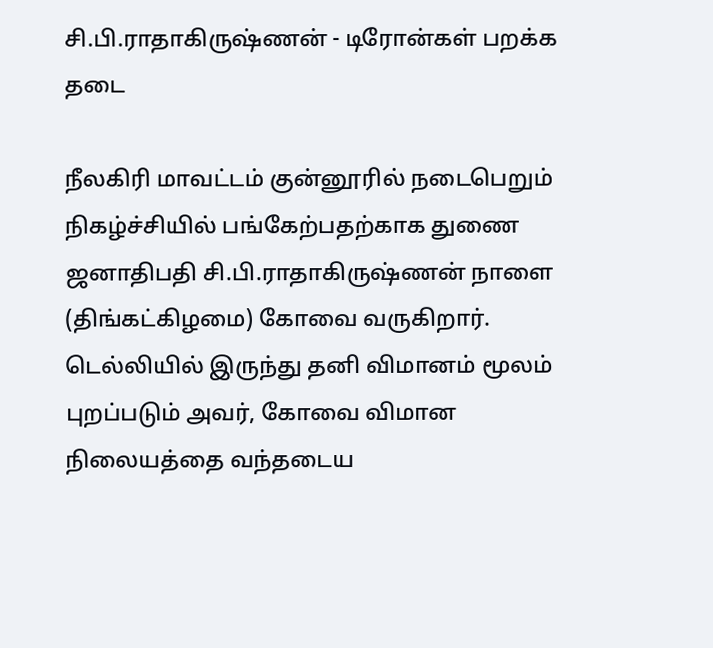சி.பி.ராதாகிருஷ்ணன் - டிரோன்கள் பறக்க தடை

நீலகிரி மாவட்டம் குன்னூரில் நடைபெறும் நிகழ்ச்சியில் பங்கேற்பதற்காக துணை ஜனாதிபதி சி.பி.ராதாகிருஷ்ணன் நாளை (திங்கட்கிழமை) கோவை வருகிறார். டெல்லியில் இருந்து தனி விமானம் மூலம் புறப்படும் அவர், கோவை விமான நிலையத்தை வந்தடைய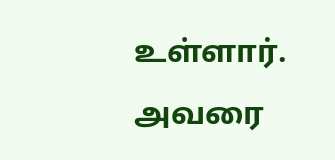உள்ளார். அவரை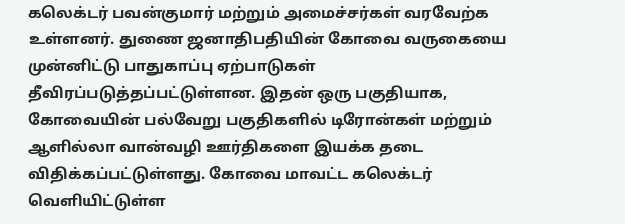கலெக்டர் பவன்குமார் மற்றும் அமைச்சர்கள் வரவேற்க உள்ளனர். துணை ஜனாதிபதியின் கோவை வருகையை முன்னிட்டு பாதுகாப்பு ஏற்பாடுகள் தீவிரப்படுத்தப்பட்டுள்ளன. இதன் ஒரு பகுதியாக, கோவையின் பல்வேறு பகுதிகளில் டிரோன்கள் மற்றும் ஆளில்லா வான்வழி ஊர்திகளை இயக்க தடை விதிக்கப்பட்டுள்ளது. கோவை மாவட்ட கலெக்டர் வெளியிட்டுள்ள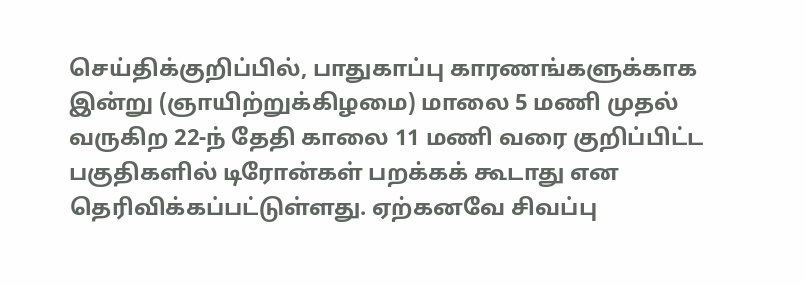செய்திக்குறிப்பில், பாதுகாப்பு காரணங்களுக்காக இன்று (ஞாயிற்றுக்கிழமை) மாலை 5 மணி முதல் வருகிற 22-ந் தேதி காலை 11 மணி வரை குறிப்பிட்ட பகுதிகளில் டிரோன்கள் பறக்கக் கூடாது என தெரிவிக்கப்பட்டுள்ளது. ஏற்கனவே சிவப்பு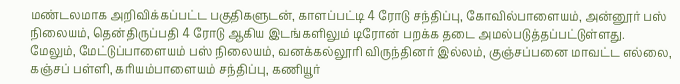மண்டலமாக அறிவிக்கப்பட்ட பகுதிகளுடன், காளப்பட்டி 4 ரோடு சந்திப்பு, கோவில்பாளையம், அன்னூர் பஸ் நிலையம், தென்திருப்பதி 4 ரோடு ஆகிய இடங்களிலும் டிரோன் பறக்க தடை அமல்படுத்தப்பட்டுள்ளது. மேலும், மேட்டுப்பாளையம் பஸ் நிலையம், வனக்கல்லூரி விருந்தினர் இல்லம், குஞ்சப்பனை மாவட்ட எல்லை, கஞ்சப் பள்ளி, கரியம்பாளையம் சந்திப்பு, கணியூர்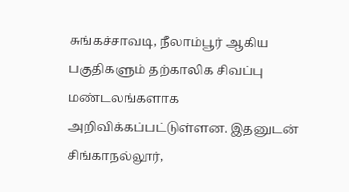சுங்கச்சாவடி, நீலாம்பூர் ஆகிய பகுதிகளும் தற்காலிக சிவப்பு மண்டலங்களாக அறிவிக்கப்பட்டுள்ளன. இதனுடன் சிங்காநல்லூர்,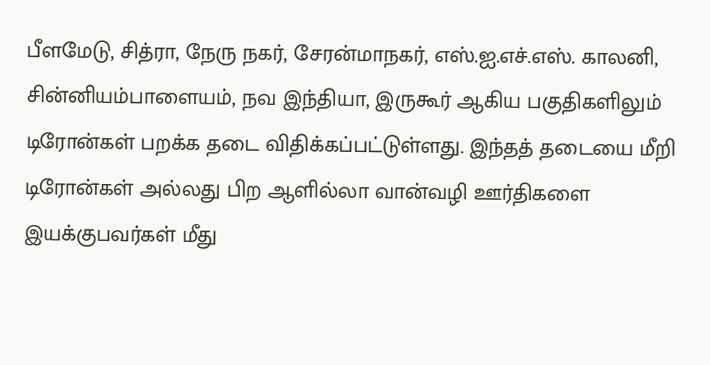பீளமேடு, சித்ரா, நேரு நகர், சேரன்மாநகர், எஸ்.ஐ.எச்.எஸ். காலனி, சின்னியம்பாளையம், நவ இந்தியா, இருகூர் ஆகிய பகுதிகளிலும் டிரோன்கள் பறக்க தடை விதிக்கப்பட்டுள்ளது. இந்தத் தடையை மீறி டிரோன்கள் அல்லது பிற ஆளில்லா வான்வழி ஊர்திகளை இயக்குபவர்கள் மீது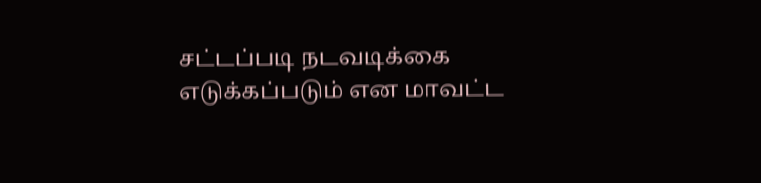சட்டப்படி நடவடிக்கை எடுக்கப்படும் என மாவட்ட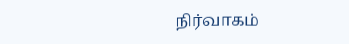நிர்வாகம்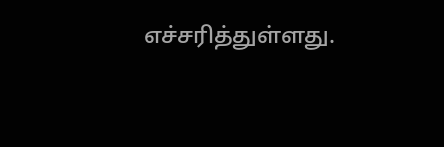எச்சரித்துள்ளது.